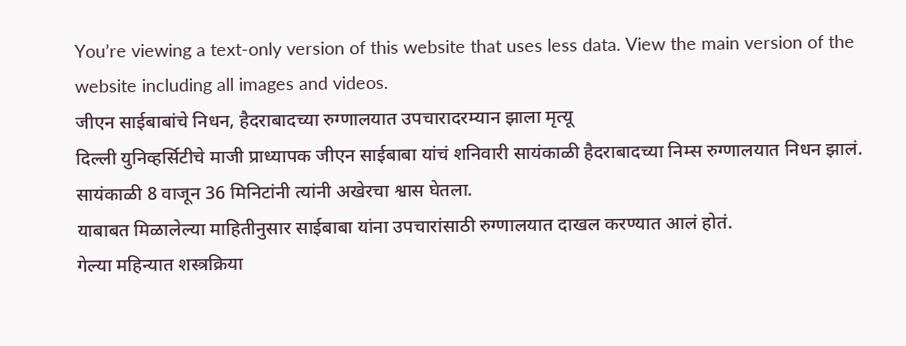You’re viewing a text-only version of this website that uses less data. View the main version of the website including all images and videos.
जीएन साईबाबांचे निधन, हैदराबादच्या रुग्णालयात उपचारादरम्यान झाला मृत्यू
दिल्ली युनिव्हर्सिटीचे माजी प्राध्यापक जीएन साईबाबा यांचं शनिवारी सायंकाळी हैदराबादच्या निम्स रुग्णालयात निधन झालं. सायंकाळी 8 वाजून 36 मिनिटांनी त्यांनी अखेरचा श्वास घेतला.
याबाबत मिळालेल्या माहितीनुसार साईबाबा यांना उपचारांसाठी रुग्णालयात दाखल करण्यात आलं होतं.
गेल्या महिन्यात शस्त्रक्रिया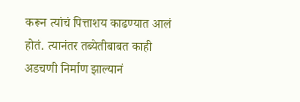करून त्यांचं पित्ताशय काढण्यात आलं होतं. त्यानंतर तब्येतीबाबत काही अडचणी निर्माण झाल्यानं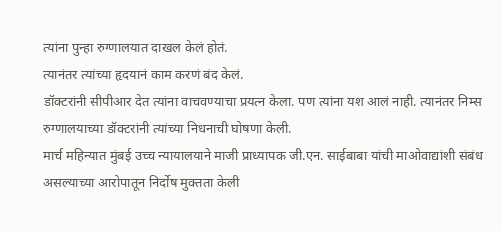त्यांना पुन्हा रुग्णालयात दाखल केलं होतं.
त्यानंतर त्यांच्या हृदयानं काम करणं बंद केलं.
डॉक्टरांनी सीपीआर देत त्यांना वाचवण्याचा प्रयत्न केला. पण त्यांना यश आलं नाही. त्यानंतर निम्स रुग्णालयाच्या डॉक्टरांनी त्यांच्या निधनाची घोषणा केली.
मार्च महिन्यात मुंबई उच्च न्यायालयाने माजी प्राध्यापक जी.एन. साईबाबा यांची माओवाद्यांशी संबंध असल्याच्या आरोपातून निर्दोष मुक्तता केली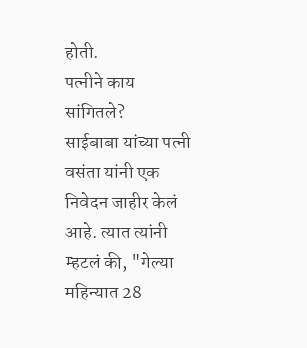होती.
पत्नीने काय सांगितले?
साईबाबा यांच्या पत्नी वसंता यांनी एक निवेदन जाहीर केलं आहे. त्यात त्यांनी म्हटलं की, "गेल्या महिन्यात 28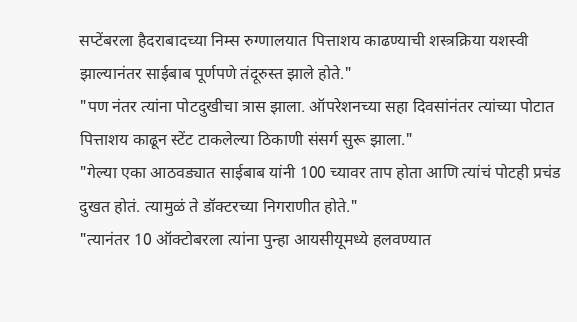सप्टेंबरला हैदराबादच्या निम्स रुग्णालयात पित्ताशय काढण्याची शस्त्रक्रिया यशस्वी झाल्यानंतर साईबाब पूर्णपणे तंदूरुस्त झाले होते."
"पण नंतर त्यांना पोटदुखीचा त्रास झाला. ऑपरेशनच्या सहा दिवसांनंतर त्यांच्या पोटात पित्ताशय काढून स्टेंट टाकलेल्या ठिकाणी संसर्ग सुरू झाला."
"गेल्या एका आठवड्यात साईबाब यांनी 100 च्यावर ताप होता आणि त्यांचं पोटही प्रचंड दुखत होतं. त्यामुळं ते डॉक्टरच्या निगराणीत होते."
"त्यानंतर 10 ऑक्टोबरला त्यांना पुन्हा आयसीयूमध्ये हलवण्यात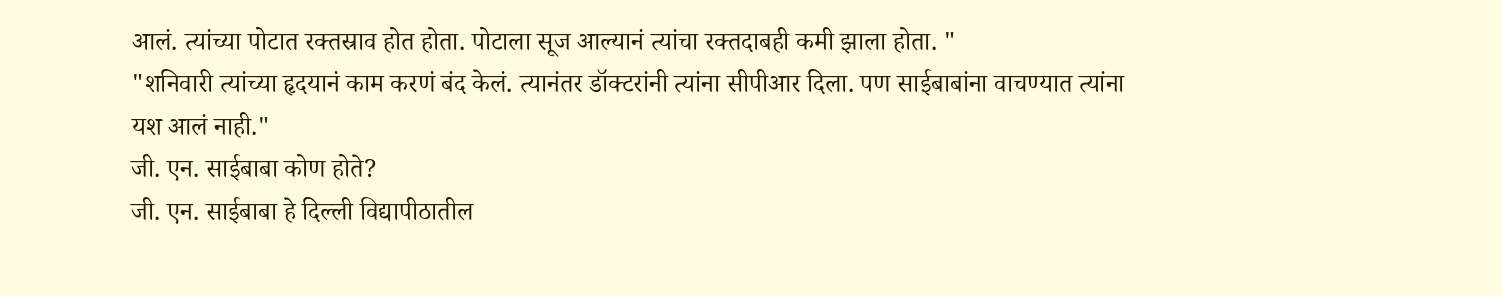आलं. त्यांच्या पोटात रक्तस्राव होत होता. पोटाला सूज आल्यानं त्यांचा रक्तदाबही कमी झाला होता. "
"शनिवारी त्यांच्या हृदयानं काम करणं बंद केलं. त्यानंतर डॉक्टरांनी त्यांना सीपीआर दिला. पण साईबाबांना वाचण्यात त्यांना यश आलं नाही."
जी. एन. साईबाबा कोण होते?
जी. एन. साईबाबा हे दिल्ली विद्यापीठातील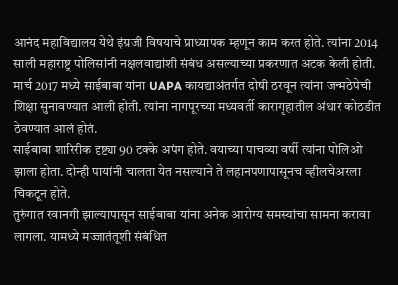आनंद महाविद्यालय येथे इंग्रजी विषयाचे प्राध्यापक म्हणून काम करत होते. त्यांना 2014 साली महाराष्ट्र पोलिसांनी नक्षलवाद्यांशी संबंध असल्याच्या प्रकरणात अटक केली होती.
मार्च 2017 मध्ये साईबाबा यांना UAPA कायद्याअंतर्गत दोषी ठरवून त्यांना जन्मठेपेची शिक्षा सुनावण्यात आली होती. त्यांना नागपूरच्या मध्यवर्ती कारागृहातील अंधार कोठडीत ठेवण्यात आलं होतं.
साईबाबा शारिरीक दृष्ट्या 90 टक्के अपंग होते. वयाच्या पाचव्या वर्षी त्यांना पोलिओ झाला होता. दोन्ही पायांनी चालता येत नसल्याने ते लहानपणापासूनच व्हीलचेअरला चिकटून होते.
तुरुंगात रवानगी झाल्यापासून साईबाबा यांना अनेक आरोग्य समस्यांचा सामना करावा लागला. यामध्ये मज्जातंतूशी संबंधित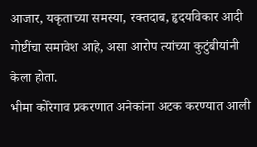आजार, यकृताच्या समस्या, रक्तदाब, हृदयविकार आदी गोष्टींचा समावेश आहे, असा आरोप त्यांच्या कुटुंबीयांनी केला होता.
भीमा कोरेगाव प्रकरणात अनेकांना अटक करण्यात आली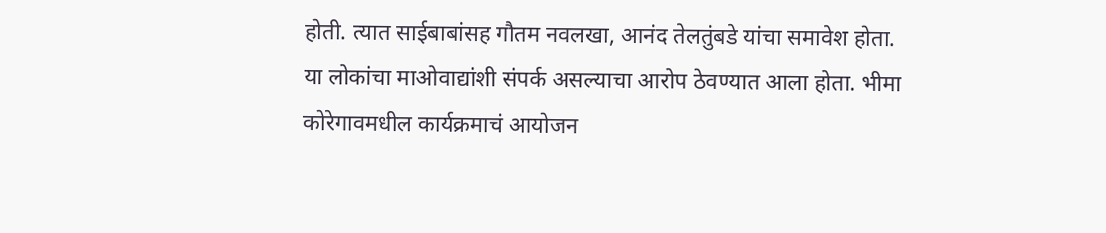होती. त्यात साईबाबांसह गौतम नवलखा, आनंद तेलतुंबडे यांचा समावेश होता.
या लोकांचा माओवाद्यांशी संपर्क असल्याचा आरोप ठेवण्यात आला होता. भीमा कोरेगावमधील कार्यक्रमाचं आयोजन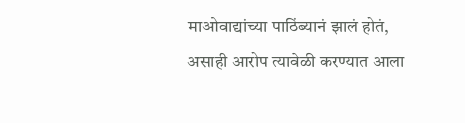माओवाद्यांच्या पाठिंब्यानं झालं होतं, असाही आरोप त्यावेळी करण्यात आला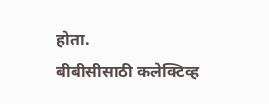होता.
बीबीसीसाठी कलेक्टिव्ह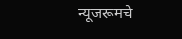न्यूजरूमचे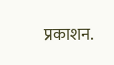प्रकाशन.